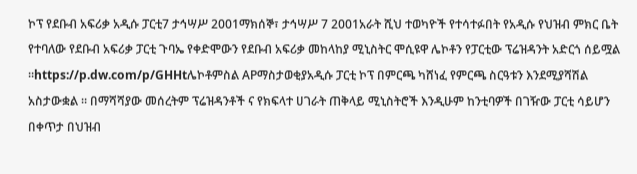ኮፕ የደቡብ አፍሪቃ አዲሱ ፓርቲ7 ታኅሣሥ 2001ማክሰኞ፣ ታኅሣሥ 7 2001አራት ሺህ ተወካዮች የተሳተፉበት የአዲሱ የህዝብ ምክር ቤት የተባለው የደቡብ አፍሪቃ ፓርቲ ጉባኤ የቀድሞውን የደቡብ አፍሪቃ መከላከያ ሚኒስትር ሞሲዩዋ ሌኮቶን የፓርቲው ፕሬዝዳንት አድርጎ ሰይሟል ።https://p.dw.com/p/GHHtሌኮቶምስል APማስታወቂያአዲሱ ፓርቲ ኮፕ በምርጫ ካሸነፈ የምርጫ ስርዓቱን እንደሚያሻሽል አስታውቋል ። በማሻሻያው መሰረትም ፕሬዝዳንቶች ና የክፍላተ ሀገራት ጠቅላይ ሚኒስትሮች እንዲሁም ከንቲባዎች በገዥው ፓርቲ ሳይሆን በቀጥታ በህዝብ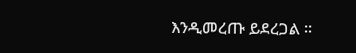እንዲመረጡ ይደረጋል ።